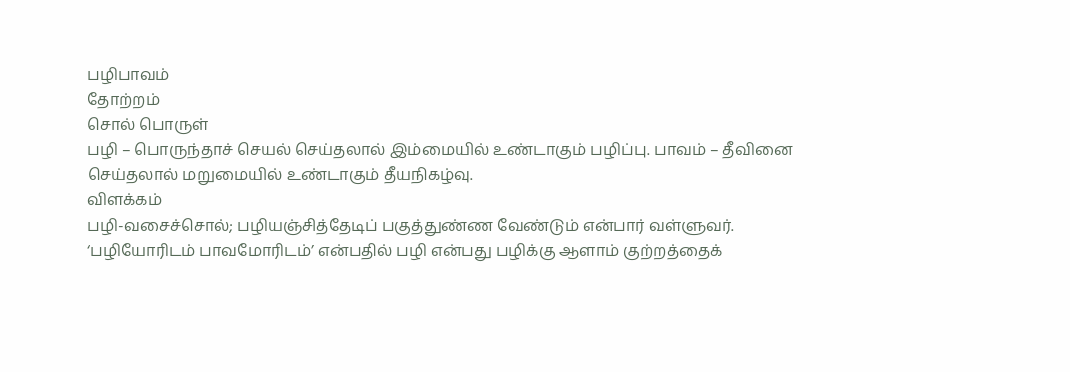பழிபாவம்
தோற்றம்
சொல் பொருள்
பழி – பொருந்தாச் செயல் செய்தலால் இம்மையில் உண்டாகும் பழிப்பு. பாவம் – தீவினை செய்தலால் மறுமையில் உண்டாகும் தீயநிகழ்வு.
விளக்கம்
பழி-வசைச்சொல்; பழியஞ்சித்தேடிப் பகுத்துண்ண வேண்டும் என்பார் வள்ளுவர். ‘பழியோரிடம் பாவமோரிடம்’ என்பதில் பழி என்பது பழிக்கு ஆளாம் குற்றத்தைக்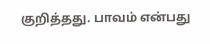குறித்தது. பாவம் என்பது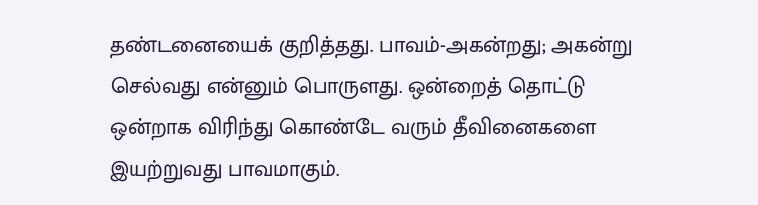தண்டனையைக் குறித்தது. பாவம்-அகன்றது; அகன்று செல்வது என்னும் பொருளது. ஒன்றைத் தொட்டு ஒன்றாக விரிந்து கொண்டே வரும் தீவினைகளை இயற்றுவது பாவமாகும்.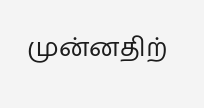முன்னதிற்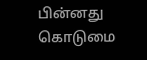பின்னது கொடுமை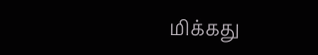மிக்கது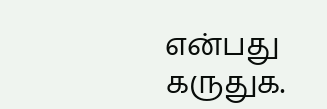என்பது கருதுக.